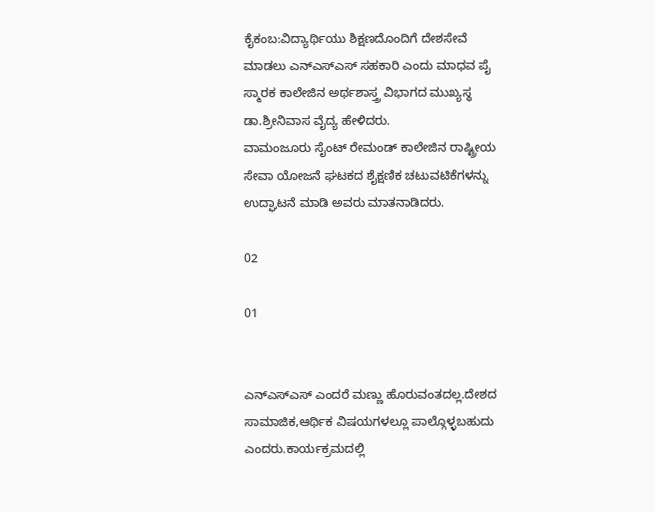ಕೈಕಂಬ:ವಿದ್ಯಾರ್ಥಿಯು ಶಿಕ್ಷಣದೊಂದಿಗೆ ದೇಶಸೇವೆ ಮಾಡಲು ಎನ್‍ಎಸ್‍ಎಸ್ ಸಹಕಾರಿ ಎಂದು ಮಾಧವ ಪೈ ಸ್ಮಾರಕ ಕಾಲೇಜಿನ ಅರ್ಥಶಾಸ್ತ್ರ ವಿಭಾಗದ ಮುಖ್ಯಸ್ಥ ಡಾ.ಶ್ರೀನಿವಾಸ ವೈದ್ಯ ಹೇಳಿದರು.
ವಾಮಂಜೂರು ಸೈಂಟ್ ರೇಮಂಡ್ ಕಾಲೇಜಿನ ರಾಷ್ಟ್ರೀಯ ಸೇವಾ ಯೋಜನೆ ಘಟಕದ ಶೈಕ್ಷಣಿಕ ಚಟುವಟಿಕೆಗಳನ್ನು ಉದ್ಘಾಟನೆ ಮಾಡಿ ಅವರು ಮಾತನಾಡಿದರು.

02

01


ಎನ್‍ಎಸ್‍ಎಸ್ ಎಂದರೆ ಮಣ್ಣು ಹೊರುವಂತದಲ್ಲ.ದೇಶದ ಸಾಮಾಜಿಕ,ಆರ್ಥಿಕ ವಿಷಯಗಳಲ್ಲೂ ಪಾಲ್ಗೊಳ್ಳಬಹುದು ಎಂದರು.ಕಾರ್ಯಕ್ರಮದಲ್ಲಿ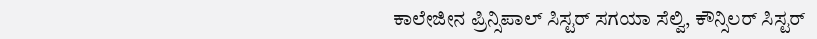ಕಾಲೇಜೀನ ಪ್ರಿನ್ಸಿಪಾಲ್ ಸಿಸ್ಟರ್ ಸಗಯಾ ಸೆಲ್ವಿ, ಕೌನ್ಸಿಲರ್ ಸಿಸ್ಟರ್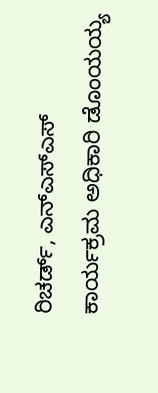ರಿಚರ್ಡ್, ಎನ್‍ಎಸ್‍ಎಸ್ ಕಾರ್ಯಕ್ರಮ ಅಧಿಕಾರಿ ಡೊಂಯಯ್ಯ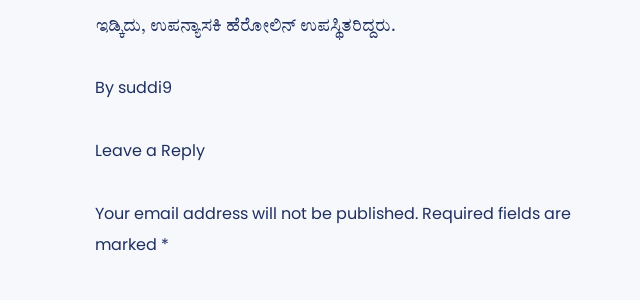ಇಡ್ಕಿದು, ಉಪನ್ಯಾಸಕಿ ಹೆರೋಲಿನ್ ಉಪಸ್ಥಿತರಿದ್ದರು.

By suddi9

Leave a Reply

Your email address will not be published. Required fields are marked *